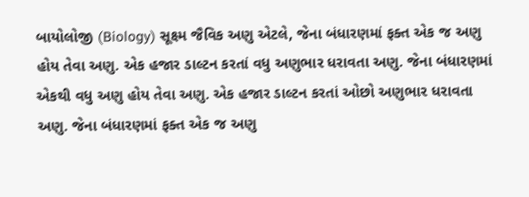બાયોલોજી (Biology) સૂક્ષ્મ જૈવિક અણુ એટલે, જેના બંધારણમાં ફક્ત એક જ અણુ હોય તેવા અણુ. એક હજાર ડાલ્ટન કરતાં વધુ અણુભાર ધરાવતા અણુ. જેના બંધારણમાં એકથી વધુ અણુ હોય તેવા અણુ. એક હજાર ડાલ્ટન કરતાં ઓછો અણુભાર ધરાવતા અણુ. જેના બંધારણમાં ફક્ત એક જ અણુ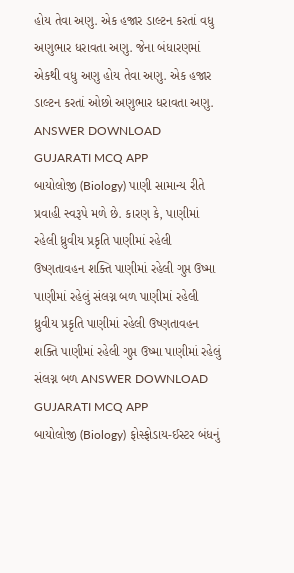હોય તેવા અણુ. એક હજાર ડાલ્ટન કરતાં વધુ અણુભાર ધરાવતા અણુ. જેના બંધારણમાં એકથી વધુ અણુ હોય તેવા અણુ. એક હજાર ડાલ્ટન કરતાં ઓછો અણુભાર ધરાવતા અણુ. ANSWER DOWNLOAD GUJARATI MCQ APP
બાયોલોજી (Biology) પાણી સામાન્ય રીતે પ્રવાહી સ્વરૂપે મળે છે. કારણ કે, પાણીમાં રહેલી ધ્રુવીય પ્રકૃતિ પાણીમાં રહેલી ઉષ્ણતાવહન શક્તિ પાણીમાં રહેલી ગુપ્ત ઉષ્મા પાણીમાં રહેલું સંલગ્ન બળ પાણીમાં રહેલી ધ્રુવીય પ્રકૃતિ પાણીમાં રહેલી ઉષ્ણતાવહન શક્તિ પાણીમાં રહેલી ગુપ્ત ઉષ્મા પાણીમાં રહેલું સંલગ્ન બળ ANSWER DOWNLOAD GUJARATI MCQ APP
બાયોલોજી (Biology) ફોસ્ફોડાય-ઈસ્ટર બંધનું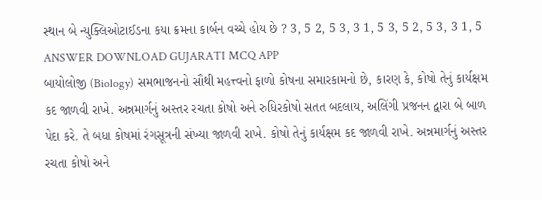સ્થાન બે ન્યુક્લિઓટાઈડના કયા ક્રમના કાર્બન વચ્ચે હોય છે ? 3, 5 2, 5 3, 3 1, 5 3, 5 2, 5 3, 3 1, 5 ANSWER DOWNLOAD GUJARATI MCQ APP
બાયોલોજી (Biology) સમભાજનનો સૌથી મહત્ત્વનો ફાળો કોષના સમારકામનો છે, કારણ કે, કોષો તેનું કાર્યક્ષમ કદ જાળવી રાખે. અન્નમાર્ગનું અસ્તર રચતા કોષો અને રુધિરકોષો સતત બદલાય, અલિંગી પ્રજનન દ્વારા બે બાળ પેદા કરે. તે બધા કોષમાં રંગસૂત્રની સંખ્યા જાળવી રાખે. કોષો તેનું કાર્યક્ષમ કદ જાળવી રાખે. અન્નમાર્ગનું અસ્તર રચતા કોષો અને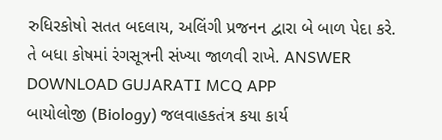રુધિરકોષો સતત બદલાય, અલિંગી પ્રજનન દ્વારા બે બાળ પેદા કરે. તે બધા કોષમાં રંગસૂત્રની સંખ્યા જાળવી રાખે. ANSWER DOWNLOAD GUJARATI MCQ APP
બાયોલોજી (Biology) જલવાહકતંત્ર કયા કાર્ય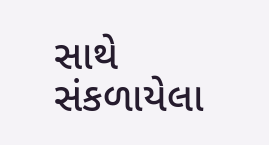સાથે સંકળાયેલા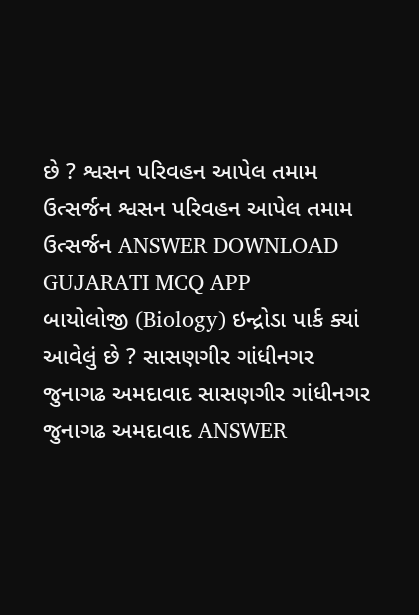છે ? શ્વસન પરિવહન આપેલ તમામ ઉત્સર્જન શ્વસન પરિવહન આપેલ તમામ ઉત્સર્જન ANSWER DOWNLOAD GUJARATI MCQ APP
બાયોલોજી (Biology) ઇન્દ્રોડા પાર્ક ક્યાં આવેલું છે ? સાસણગીર ગાંધીનગર જુનાગઢ અમદાવાદ સાસણગીર ગાંધીનગર જુનાગઢ અમદાવાદ ANSWER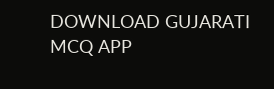DOWNLOAD GUJARATI MCQ APP